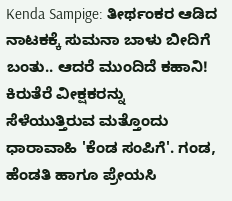Kenda Sampige: ತೀರ್ಥಂಕರ ಆಡಿದ ನಾಟಕಕ್ಕೆ ಸುಮನಾ ಬಾಳು ಬೀದಿಗೆ ಬಂತು.. ಆದರೆ ಮುಂದಿದೆ ಕಹಾನಿ!
ಕಿರುತೆರೆ ವೀಕ್ಷಕರನ್ನು ಸೆಳೆಯುತ್ತಿರುವ ಮತ್ತೊಂದು ಧಾರಾವಾಹಿ 'ಕೆಂಡ ಸಂಪಿಗೆ'. ಗಂಡ, ಹೆಂಡತಿ ಹಾಗೂ ಪ್ರೇಯಸಿ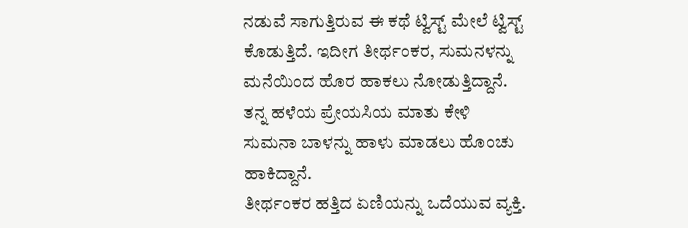ನಡುವೆ ಸಾಗುತ್ತಿರುವ ಈ ಕಥೆ ಟ್ವಿಸ್ಟ್ ಮೇಲೆ ಟ್ವಿಸ್ಟ್ ಕೊಡುತ್ತಿದೆ. ಇದೀಗ ತೀರ್ಥಂಕರ, ಸುಮನಳನ್ನು ಮನೆಯಿಂದ ಹೊರ ಹಾಕಲು ನೋಡುತ್ತಿದ್ದಾನೆ. ತನ್ನ ಹಳೆಯ ಪ್ರೇಯಸಿಯ ಮಾತು ಕೇಳಿ ಸುಮನಾ ಬಾಳನ್ನು ಹಾಳು ಮಾಡಲು ಹೊಂಚು ಹಾಕಿದ್ದಾನೆ.
ತೀರ್ಥಂಕರ ಹತ್ತಿದ ಏಣಿಯನ್ನು ಒದೆಯುವ ವ್ಯಕ್ತಿ.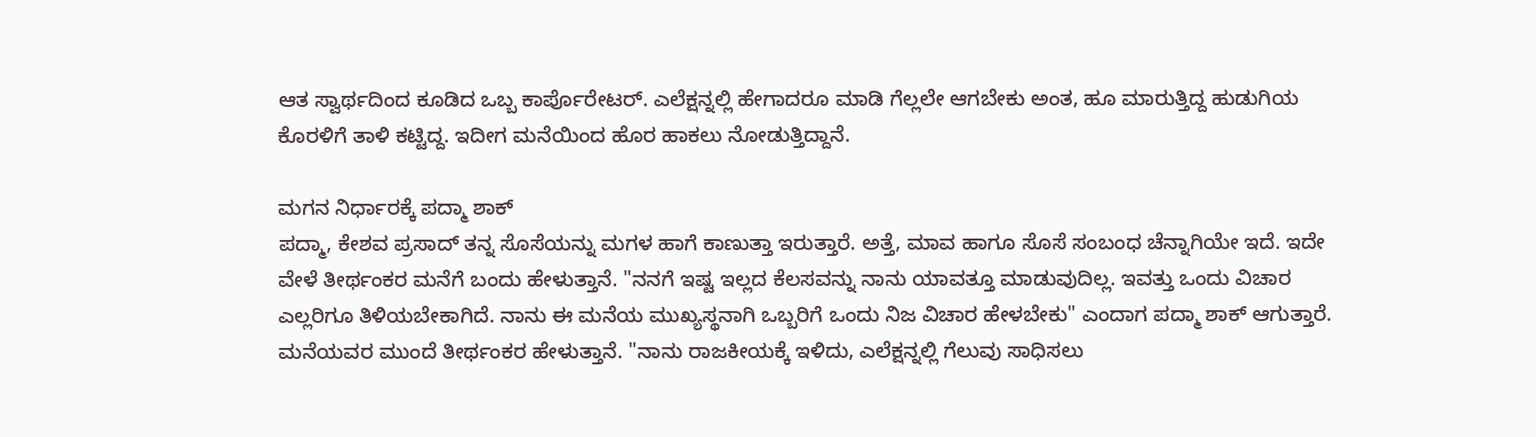ಆತ ಸ್ವಾರ್ಥದಿಂದ ಕೂಡಿದ ಒಬ್ಬ ಕಾರ್ಪೊರೇಟರ್. ಎಲೆಕ್ಷನ್ನಲ್ಲಿ ಹೇಗಾದರೂ ಮಾಡಿ ಗೆಲ್ಲಲೇ ಆಗಬೇಕು ಅಂತ, ಹೂ ಮಾರುತ್ತಿದ್ದ ಹುಡುಗಿಯ ಕೊರಳಿಗೆ ತಾಳಿ ಕಟ್ಟಿದ್ದ. ಇದೀಗ ಮನೆಯಿಂದ ಹೊರ ಹಾಕಲು ನೋಡುತ್ತಿದ್ದಾನೆ.

ಮಗನ ನಿರ್ಧಾರಕ್ಕೆ ಪದ್ಮಾ ಶಾಕ್
ಪದ್ಮಾ, ಕೇಶವ ಪ್ರಸಾದ್ ತನ್ನ ಸೊಸೆಯನ್ನು ಮಗಳ ಹಾಗೆ ಕಾಣುತ್ತಾ ಇರುತ್ತಾರೆ. ಅತ್ತೆ, ಮಾವ ಹಾಗೂ ಸೊಸೆ ಸಂಬಂಧ ಚೆನ್ನಾಗಿಯೇ ಇದೆ. ಇದೇ ವೇಳೆ ತೀರ್ಥಂಕರ ಮನೆಗೆ ಬಂದು ಹೇಳುತ್ತಾನೆ. "ನನಗೆ ಇಷ್ಟ ಇಲ್ಲದ ಕೆಲಸವನ್ನು ನಾನು ಯಾವತ್ತೂ ಮಾಡುವುದಿಲ್ಲ. ಇವತ್ತು ಒಂದು ವಿಚಾರ ಎಲ್ಲರಿಗೂ ತಿಳಿಯಬೇಕಾಗಿದೆ. ನಾನು ಈ ಮನೆಯ ಮುಖ್ಯಸ್ಥನಾಗಿ ಒಬ್ಬರಿಗೆ ಒಂದು ನಿಜ ವಿಚಾರ ಹೇಳಬೇಕು" ಎಂದಾಗ ಪದ್ಮಾ ಶಾಕ್ ಆಗುತ್ತಾರೆ.
ಮನೆಯವರ ಮುಂದೆ ತೀರ್ಥಂಕರ ಹೇಳುತ್ತಾನೆ. "ನಾನು ರಾಜಕೀಯಕ್ಕೆ ಇಳಿದು, ಎಲೆಕ್ಷನ್ನಲ್ಲಿ ಗೆಲುವು ಸಾಧಿಸಲು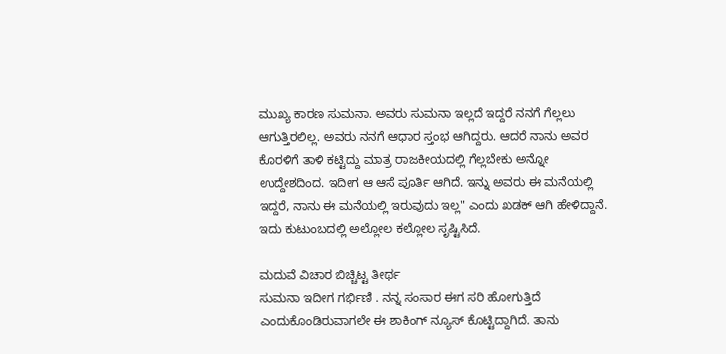ಮುಖ್ಯ ಕಾರಣ ಸುಮನಾ. ಅವರು ಸುಮನಾ ಇಲ್ಲದೆ ಇದ್ದರೆ ನನಗೆ ಗೆಲ್ಲಲು ಆಗುತ್ತಿರಲಿಲ್ಲ. ಅವರು ನನಗೆ ಆಧಾರ ಸ್ತಂಭ ಆಗಿದ್ದರು. ಆದರೆ ನಾನು ಅವರ ಕೊರಳಿಗೆ ತಾಳಿ ಕಟ್ಟಿದ್ದು ಮಾತ್ರ ರಾಜಕೀಯದಲ್ಲಿ ಗೆಲ್ಲಬೇಕು ಅನ್ನೋ ಉದ್ದೇಶದಿಂದ. ಇದೀಗ ಆ ಆಸೆ ಪೂರ್ತಿ ಆಗಿದೆ. ಇನ್ನು ಅವರು ಈ ಮನೆಯಲ್ಲಿ ಇದ್ದರೆ, ನಾನು ಈ ಮನೆಯಲ್ಲಿ ಇರುವುದು ಇಲ್ಲ" ಎಂದು ಖಡಕ್ ಆಗಿ ಹೇಳಿದ್ದಾನೆ. ಇದು ಕುಟುಂಬದಲ್ಲಿ ಅಲ್ಲೋಲ ಕಲ್ಲೋಲ ಸೃಷ್ಟಿಸಿದೆ.

ಮದುವೆ ವಿಚಾರ ಬಿಚ್ಚಿಟ್ಟ ತೀರ್ಥ
ಸುಮನಾ ಇದೀಗ ಗರ್ಭಿಣಿ . ನನ್ನ ಸಂಸಾರ ಈಗ ಸರಿ ಹೋಗುತ್ತಿದೆ ಎಂದುಕೊಂಡಿರುವಾಗಲೇ ಈ ಶಾಕಿಂಗ್ ನ್ಯೂಸ್ ಕೊಟ್ಟಿದ್ದಾಗಿದೆ. ತಾನು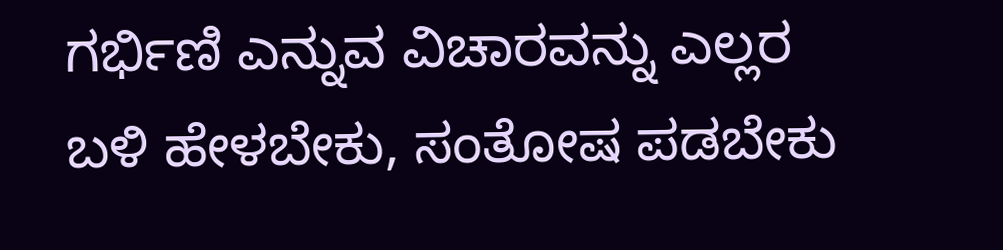ಗರ್ಭಿಣಿ ಎನ್ನುವ ವಿಚಾರವನ್ನು ಎಲ್ಲರ ಬಳಿ ಹೇಳಬೇಕು, ಸಂತೋಷ ಪಡಬೇಕು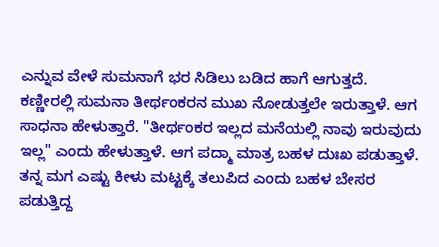ಎನ್ನುವ ವೇಳೆ ಸುಮನಾಗೆ ಭರ ಸಿಡಿಲು ಬಡಿದ ಹಾಗೆ ಆಗುತ್ತದೆ.
ಕಣ್ಣೀರಲ್ಲಿ ಸುಮನಾ ತೀರ್ಥಂಕರನ ಮುಖ ನೋಡುತ್ತಲೇ ಇರುತ್ತಾಳೆ. ಆಗ ಸಾಧನಾ ಹೇಳುತ್ತಾರೆ. "ತೀರ್ಥಂಕರ ಇಲ್ಲದ ಮನೆಯಲ್ಲಿ ನಾವು ಇರುವುದು ಇಲ್ಲ" ಎಂದು ಹೇಳುತ್ತಾಳೆ. ಆಗ ಪದ್ಮಾ ಮಾತ್ರ ಬಹಳ ದುಃಖ ಪಡುತ್ತಾಳೆ. ತನ್ನ ಮಗ ಎಷ್ಟು ಕೀಳು ಮಟ್ಟಕ್ಕೆ ತಲುಪಿದ ಎಂದು ಬಹಳ ಬೇಸರ ಪಡುತ್ತಿದ್ದ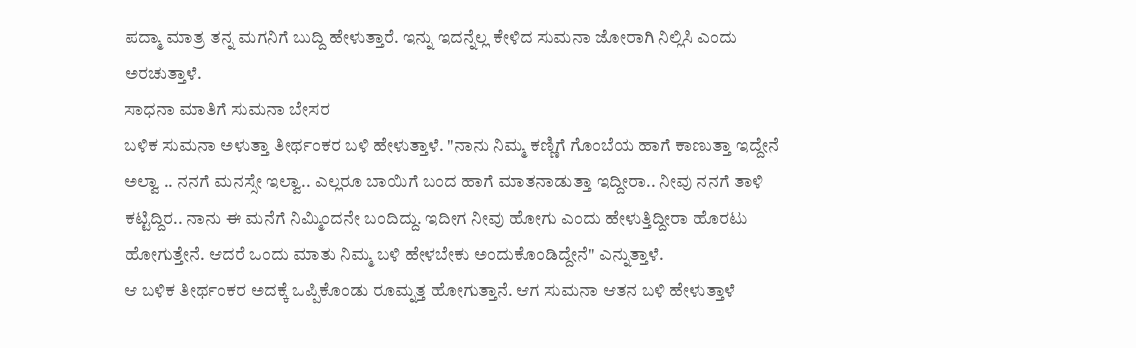ಪದ್ಮಾ ಮಾತ್ರ ತನ್ನ ಮಗನಿಗೆ ಬುದ್ದಿ ಹೇಳುತ್ತಾರೆ. ಇನ್ನು ಇದನ್ನೆಲ್ಲ ಕೇಳಿದ ಸುಮನಾ ಜೋರಾಗಿ ನಿಲ್ಲಿಸಿ ಎಂದು ಅರಚುತ್ತಾಳೆ.
ಸಾಧನಾ ಮಾತಿಗೆ ಸುಮನಾ ಬೇಸರ
ಬಳಿಕ ಸುಮನಾ ಅಳುತ್ತಾ ತೀರ್ಥಂಕರ ಬಳಿ ಹೇಳುತ್ತಾಳೆ. "ನಾನು ನಿಮ್ಮ ಕಣ್ಣಿಗೆ ಗೊಂಬೆಯ ಹಾಗೆ ಕಾಣುತ್ತಾ ಇದ್ದೇನೆ ಅಲ್ವಾ .. ನನಗೆ ಮನಸ್ಸೇ ಇಲ್ವಾ.. ಎಲ್ಲರೂ ಬಾಯಿಗೆ ಬಂದ ಹಾಗೆ ಮಾತನಾಡುತ್ತಾ ಇದ್ದೀರಾ.. ನೀವು ನನಗೆ ತಾಳಿ ಕಟ್ಟಿದ್ದಿರ.. ನಾನು ಈ ಮನೆಗೆ ನಿಮ್ಮಿಂದನೇ ಬಂದಿದ್ದು. ಇದೀಗ ನೀವು ಹೋಗು ಎಂದು ಹೇಳುತ್ತಿದ್ದೀರಾ ಹೊರಟು ಹೋಗುತ್ತೇನೆ. ಆದರೆ ಒಂದು ಮಾತು ನಿಮ್ಮ ಬಳಿ ಹೇಳಬೇಕು ಅಂದುಕೊಂಡಿದ್ದೇನೆ" ಎನ್ನುತ್ತಾಳೆ.
ಆ ಬಳಿಕ ತೀರ್ಥಂಕರ ಅದಕ್ಕೆ ಒಪ್ಪಿಕೊಂಡು ರೂಮ್ನತ್ತ ಹೋಗುತ್ತಾನೆ. ಆಗ ಸುಮನಾ ಆತನ ಬಳಿ ಹೇಳುತ್ತಾಳೆ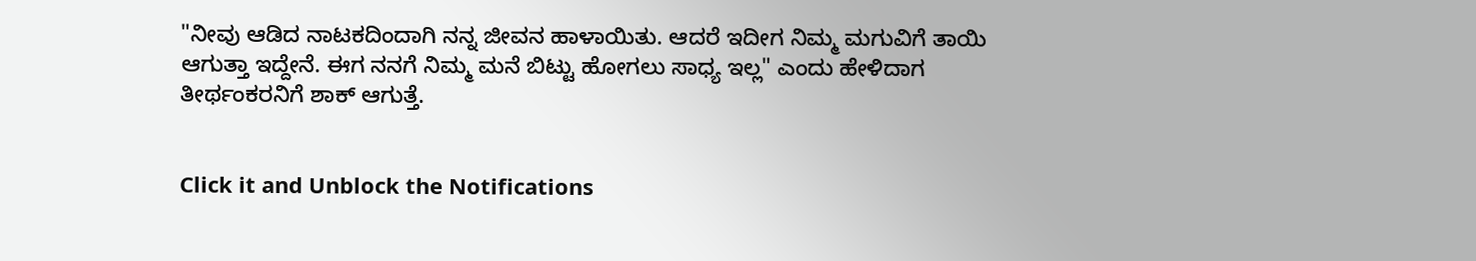"ನೀವು ಆಡಿದ ನಾಟಕದಿಂದಾಗಿ ನನ್ನ ಜೀವನ ಹಾಳಾಯಿತು. ಆದರೆ ಇದೀಗ ನಿಮ್ಮ ಮಗುವಿಗೆ ತಾಯಿ ಆಗುತ್ತಾ ಇದ್ದೇನೆ. ಈಗ ನನಗೆ ನಿಮ್ಮ ಮನೆ ಬಿಟ್ಟು ಹೋಗಲು ಸಾಧ್ಯ ಇಲ್ಲ" ಎಂದು ಹೇಳಿದಾಗ ತೀರ್ಥಂಕರನಿಗೆ ಶಾಕ್ ಆಗುತ್ತೆ.


Click it and Unblock the Notifications